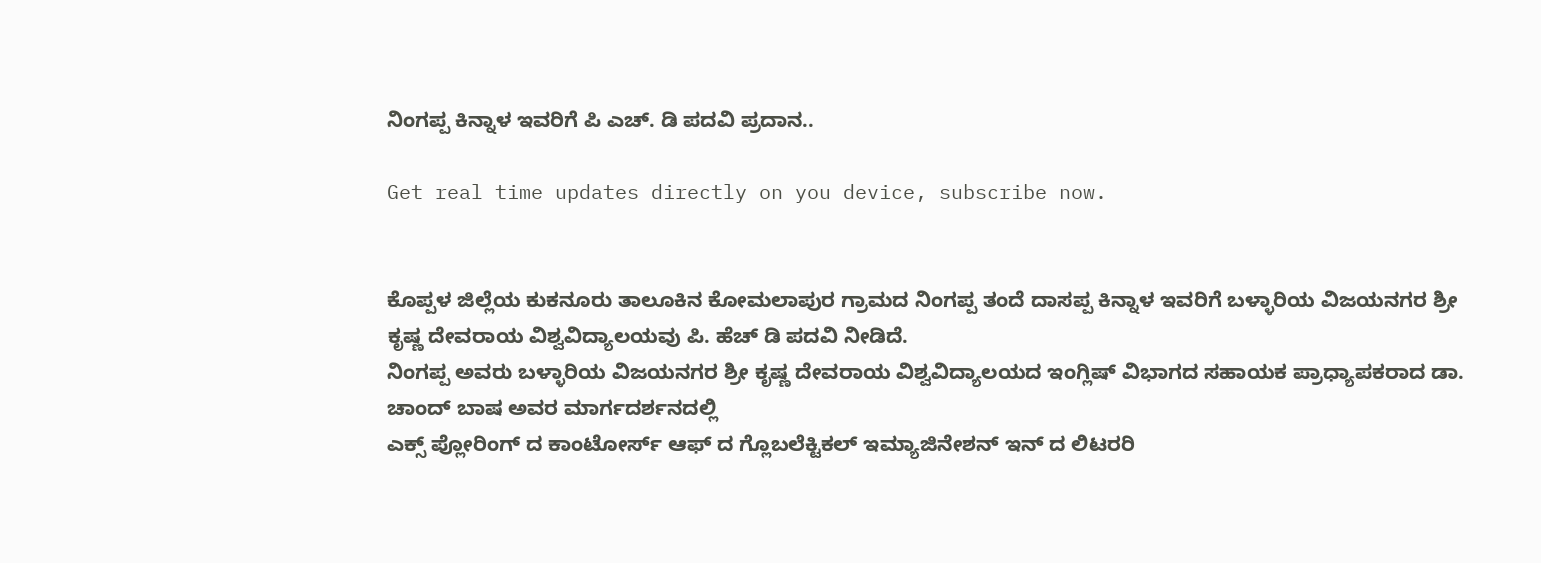ನಿಂಗಪ್ಪ ಕಿನ್ನಾಳ ಇವರಿಗೆ ಪಿ ಎಚ್. ಡಿ ಪದವಿ ಪ್ರದಾನ..

Get real time updates directly on you device, subscribe now.


ಕೊಪ್ಪಳ ಜಿಲ್ಲೆಯ ಕುಕನೂರು ತಾಲೂಕಿನ ಕೋಮಲಾಪುರ ಗ್ರಾಮದ ನಿಂಗಪ್ಪ ತಂದೆ ದಾಸಪ್ಪ ಕಿನ್ನಾಳ ಇವರಿಗೆ ಬಳ್ಳಾರಿಯ ವಿಜಯನಗರ ಶ್ರೀ ಕೃಷ್ಣ ದೇವರಾಯ ವಿಶ್ವವಿದ್ಯಾಲಯವು ಪಿ. ಹೆಚ್ ಡಿ ಪದವಿ ನೀಡಿದೆ.
ನಿಂಗಪ್ಪ ಅವರು ಬಳ್ಳಾರಿಯ ವಿಜಯನಗರ ಶ್ರೀ ಕೃಷ್ಣ ದೇವರಾಯ ವಿಶ್ವವಿದ್ಯಾಲಯದ ಇಂಗ್ಲಿಷ್ ವಿಭಾಗದ ಸಹಾಯಕ ಪ್ರಾಧ್ಯಾಪಕರಾದ ಡಾ. ಚಾಂದ್ ಬಾಷ ಅವರ ಮಾರ್ಗದರ್ಶನದಲ್ಲಿ
ಎಕ್ಸ್ ಪ್ಲೋರಿಂಗ್ ದ ಕಾಂಟೋರ್ಸ್ ಆಫ್ ದ ಗ್ಲೊಬಲೆಕ್ಟಿಕಲ್ ಇಮ್ಯಾಜಿನೇಶನ್ ಇನ್ ದ ಲಿಟರರಿ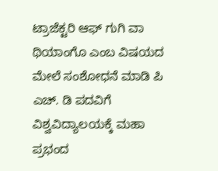ಟ್ರಾಜೆಕ್ಟರಿ ಆಫ್ ಗುಗಿ ವಾ ಥಿಯಾಂಗೊ ಎಂಬ ವಿಷಯದ ಮೇಲೆ ಸಂಶೋಧನೆ ಮಾಡಿ ಪಿ ಎಚ್. ಡಿ ಪದವಿಗೆ ವಿಶ್ವವಿದ್ಯಾಲಯಕ್ಕೆ ಮಹಾ ಪ್ರಭಂದ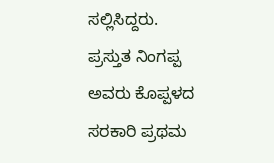ಸಲ್ಲಿಸಿದ್ದರು.
ಪ್ರಸ್ತುತ ನಿಂಗಪ್ಪ ಅವರು ಕೊಪ್ಪಳದ ಸರಕಾರಿ ಪ್ರಥಮ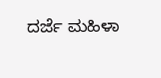ದರ್ಜೆ ಮಹಿಳಾ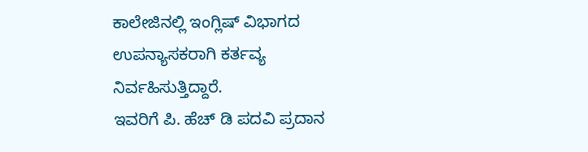ಕಾಲೇಜಿನಲ್ಲಿ ಇಂಗ್ಲಿಷ್ ವಿಭಾಗದ ಉಪನ್ಯಾಸಕರಾಗಿ ಕರ್ತವ್ಯ ನಿರ್ವಹಿಸುತ್ತಿದ್ದಾರೆ.
ಇವರಿಗೆ ಪಿ. ಹೆಚ್ ಡಿ ಪದವಿ ಪ್ರದಾನ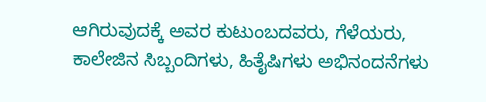ಆಗಿರುವುದಕ್ಕೆ ಅವರ ಕುಟುಂಬದವರು, ಗೆಳೆಯರು, ಕಾಲೇಜಿನ ಸಿಬ್ಬಂದಿಗಳು, ಹಿತೈಷಿಗಳು ಅಭಿನಂದನೆಗಳು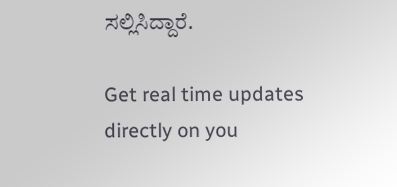ಸಲ್ಲಿಸಿದ್ದಾರೆ.

Get real time updates directly on you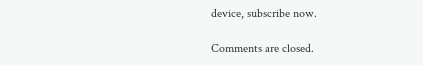device, subscribe now.

Comments are closed.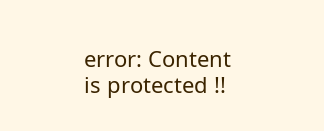error: Content is protected !!